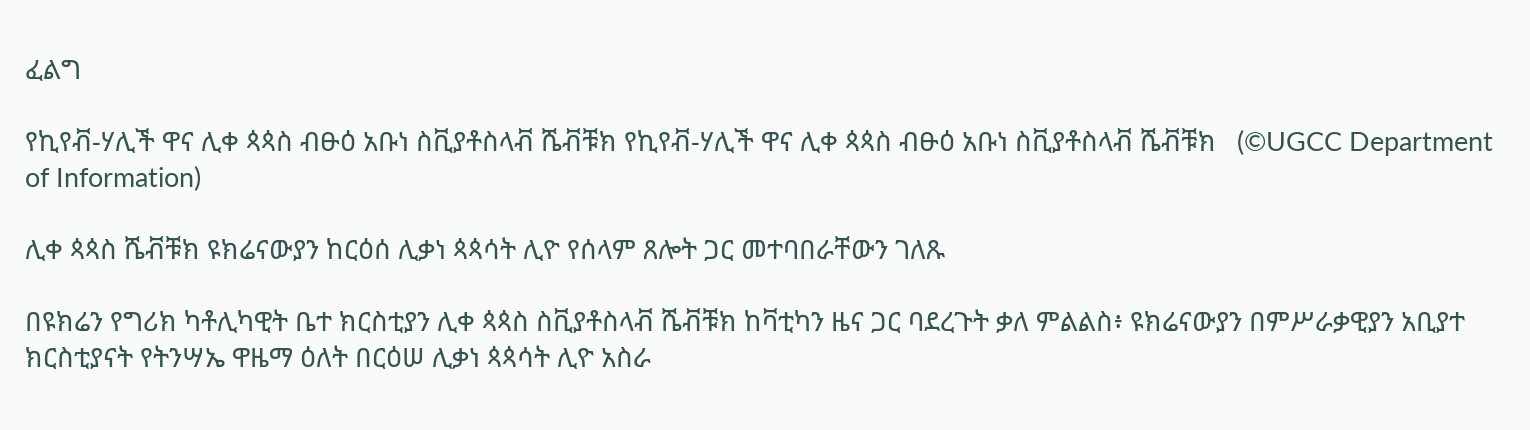ፈልግ

የኪየቭ-ሃሊች ዋና ሊቀ ጳጳስ ብፁዕ አቡነ ስቪያቶስላቭ ሼቭቹክ የኪየቭ-ሃሊች ዋና ሊቀ ጳጳስ ብፁዕ አቡነ ስቪያቶስላቭ ሼቭቹክ   (©UGCC Department of Information)

ሊቀ ጳጳስ ሼቭቹክ ዩክሬናውያን ከርዕሰ ሊቃነ ጳጳሳት ሊዮ የሰላም ጸሎት ጋር መተባበራቸውን ገለጹ

በዩክሬን የግሪክ ካቶሊካዊት ቤተ ክርስቲያን ሊቀ ጳጳስ ስቪያቶስላቭ ሼቭቹክ ከቫቲካን ዜና ጋር ባደረጉት ቃለ ምልልስ፥ ዩክሬናውያን በምሥራቃዊያን አቢያተ ክርስቲያናት የትንሣኤ ዋዜማ ዕለት በርዕሠ ሊቃነ ጳጳሳት ሊዮ አስራ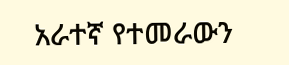አራተኛ የተመራውን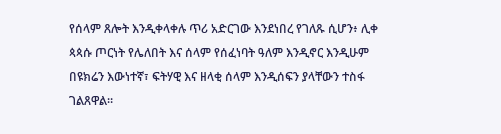የሰላም ጸሎት እንዲቀላቀሉ ጥሪ አድርገው እንደነበረ የገለጹ ሲሆን፥ ሊቀ ጳጳሱ ጦርነት የሌለበት እና ሰላም የሰፈነባት ዓለም እንዲኖር እንዲሁም በዩክሬን እውነተኛ፣ ፍትሃዊ እና ዘላቂ ሰላም እንዲሰፍን ያላቸውን ተስፋ ገልጸዋል።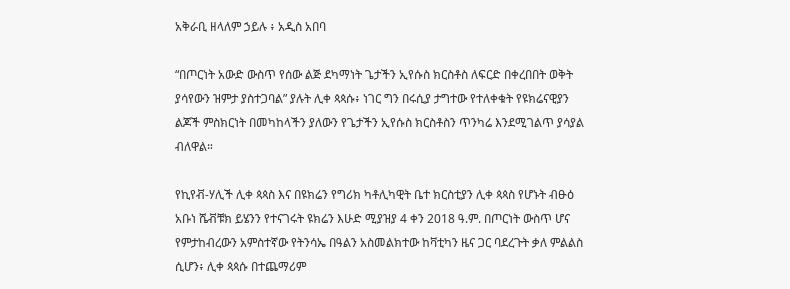አቅራቢ ዘላለም ኃይሉ ፥ አዲስ አበባ

“በጦርነት አውድ ውስጥ የሰው ልጅ ደካማነት ጌታችን ኢየሱስ ክርስቶስ ለፍርድ በቀረበበት ወቅት ያሳየውን ዝምታ ያስተጋባል” ያሉት ሊቀ ጳጳሱ፥ ነገር ግን በሩሲያ ታግተው የተለቀቁት የዩክሬናዊያን ልጆች ምስክርነት በመካከላችን ያለውን የጌታችን ኢየሱስ ክርስቶስን ጥንካሬ እንደሚገልጥ ያሳያል ብለዋል።

የኪየቭ-ሃሊች ሊቀ ጳጳስ እና በዩክሬን የግሪክ ካቶሊካዊት ቤተ ክርስቲያን ሊቀ ጳጳስ የሆኑት ብፁዕ አቡነ ሼቭቹክ ይሄንን የተናገሩት ዩክሬን እሁድ ሚያዝያ 4 ቀን 2018 ዓ.ም. በጦርነት ውስጥ ሆና የምታከብረውን አምስተኛው የትንሳኤ በዓልን አስመልክተው ከቫቲካን ዜና ጋር ባደረጉት ቃለ ምልልስ ሲሆን፥ ሊቀ ጳጳሱ በተጨማሪም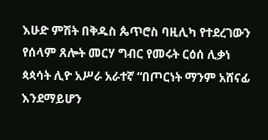እሁድ ምሽት በቅዱስ ጴጥሮስ ባዚሊካ የተደረገውን የሰላም ጸሎት መርሃ ግብር የመሩት ርዕሰ ሊቃነ ጳጳሳት ሊዮ አሥራ አራተኛ “በጦርነት ማንም አሸናፊ እንደማይሆን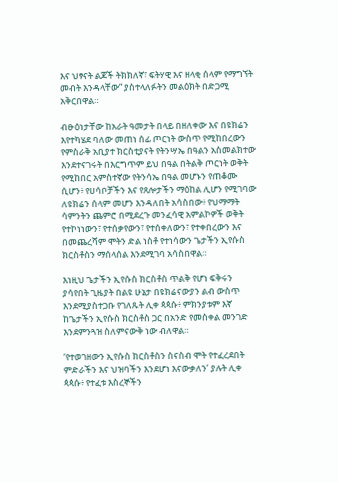እና ህፃናት ልጆች ትክክለኛ፣ ፍትሃዊ እና ዘላቂ ሰላም የማግኘት መብት እንዳላቸው” ያስተላለፉትን መልዕክት በድጋሚ አቅርበዋል።

ብፁዕነታቸው ከአራት ዓመታት በላይ በዘለቀው እና በዩክሬን እየተካሄደ ባለው መጠነ ሰፊ ጦርነት ውስጥ የሚከበረውን የምስራቅ አቢያተ ክርስቲያናት የትንሣኤ በዓልን አስመልክተው እንደተናገሩት በእርግጥም ይህ በዓል በትልቅ ጦርነት ወቅት የሚከበር አምስተኛው የትንሳኤ በዓል መሆኑን የጠቆሙ ሲሆን፥ የሀሳቦቻችን እና የጸሎታችን ማዕከል ሊሆን የሚገባው ለዩክሬን ሰላም መሆን እንዳለበት አሳስበው፥ የህማማት ሳምንትን ጨምሮ በሚደረጉ መንፈሳዊ አምልኮዎች ወቅት የተኮነነውን፣ የተሰቃየውን፣ የተሰቀለውን፣ የተቀበረውን እና በመጨረሻም ሞትን ድል ነስቶ የተነሳውን ጌታችን ኢየሱስ ክርስቶስን ማሰላሰል እንደሚገባ አሳስበዋል።

እነዚህ ጌታችን ኢየሱስ ክርስቶስ ጥልቅ የሆነ ፍቅሩን ያሳየበት ጊዜያት በልዩ ሁኔታ በዩክሬናውያን ልብ ውስጥ እንደሚያስተጋቡ የገለጹት ሊቀ ጳጳሱ፥ ምክንያቱም እኛ ከጌታችን ኢየሱስ ክርስቶስ ጋር በአንድ የመስቀል መንገድ እንደምንጓዝ ስለምናውቅ ነው ብለዋል።

‘የተወገዘውን ኢየሱስ ክርስቶስን ስናስብ ሞት የተፈረደበት ምድራችን እና ህዝባችን እንደሆነ እናውቃለን’ ያሉት ሊቀ ጳጳሱ፥ የተፈቱ እስረኞችን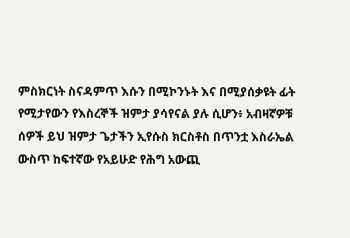ምስክርነት ስናዳምጥ እሱን በሚኮንኑት እና በሚያሰቃዩት ፊት የሚታየውን የእስረኞች ዝምታ ያሳየናል ያሉ ሲሆን፥ አብዛኛዎቹ ሰዎች ይህ ዝምታ ጌታችን ኢየሱስ ክርስቶስ በጥንቷ እስራኤል ውስጥ ከፍተኛው የአይሁድ የሕግ አውጪ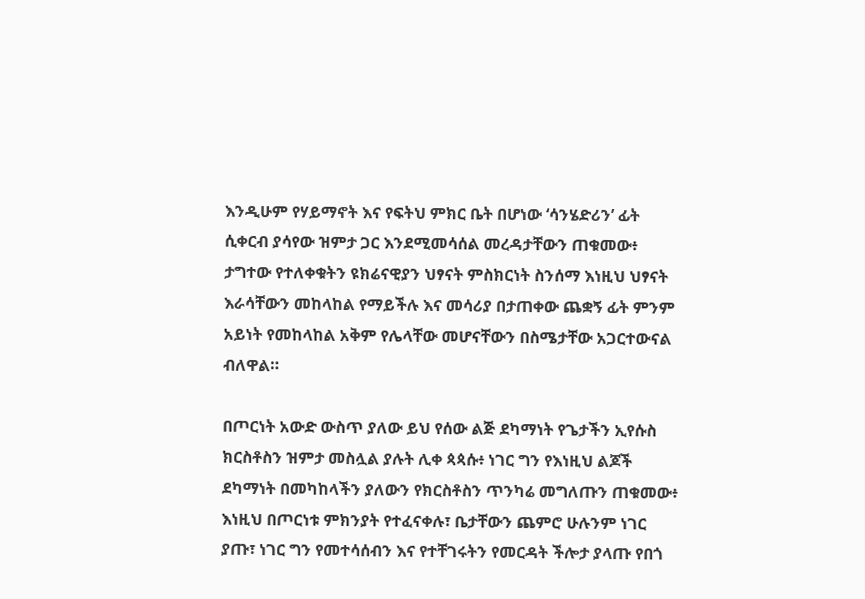እንዲሁም የሃይማኖት እና የፍትህ ምክር ቤት በሆነው ‘ሳንሄድሪን’ ፊት ሲቀርብ ያሳየው ዝምታ ጋር እንደሚመሳሰል መረዳታቸውን ጠቁመው፥ ታግተው የተለቀቁትን ዩክሬናዊያን ህፃናት ምስክርነት ስንሰማ እነዚህ ህፃናት እራሳቸውን መከላከል የማይችሉ እና መሳሪያ በታጠቀው ጨቋኝ ፊት ምንም አይነት የመከላከል አቅም የሌላቸው መሆናቸውን በስሜታቸው አጋርተውናል ብለዋል።

በጦርነት አውድ ውስጥ ያለው ይህ የሰው ልጅ ደካማነት የጌታችን ኢየሱስ ክርስቶስን ዝምታ መስሏል ያሉት ሊቀ ጳጳሱ፥ ነገር ግን የእነዚህ ልጆች ደካማነት በመካከላችን ያለውን የክርስቶስን ጥንካሬ መግለጡን ጠቁመው፥ እነዚህ በጦርነቱ ምክንያት የተፈናቀሉ፣ ቤታቸውን ጨምሮ ሁሉንም ነገር ያጡ፣ ነገር ግን የመተሳሰብን እና የተቸገሩትን የመርዳት ችሎታ ያላጡ የበጎ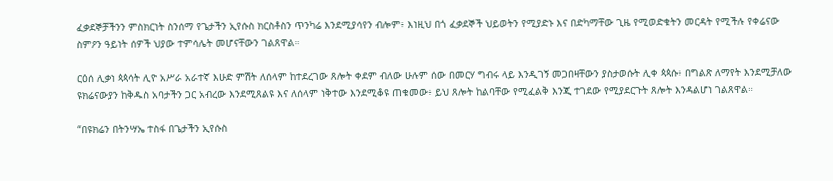ፈቃደኞቻችንን ምስክርነት ስንሰማ የጌታችን ኢየሱስ ክርስቶስን ጥንካሬ እንደሚያሳየን ብሎም፥ እነዚህ በጎ ፈቃደኞች ህይወትን የሚያድኑ እና በድካማቸው ጊዜ የሚወድቁትን መርዳት የሚችሉ የቀሬናው ስምዖን ዓይነት ሰዎች ህያው ተምሳሌት መሆናቸውን ገልጸዋል።

ርዕሰ ሊቃነ ጳጳሳት ሊዮ አሥራ አራተኛ እሁድ ምሽት ለሰላም ከተደረገው ጸሎት ቀደም ብለው ሁሉም ሰው በመርሃ ግብሩ ላይ እንዲገኝ መጋበዛቸውን ያስታወሱት ሊቀ ጳጳሱ፥ በግልጽ ለማየት እንደሚቻለው ዩክሬናውያን ከቅዱስ አባታችን ጋር አብረው እንደሚጸልዩ እና ለሰላም ነቅተው እንደሚቆዩ ጠቁመው፥ ይህ ጸሎት ከልባቸው የሚፈልቅ እንጂ ተገደው የሚያደርጉት ጸሎት እንዳልሆነ ገልጸዋል።

“በዩክሬን በትንሣኤ ተስፋ በጌታችን ኢየሱስ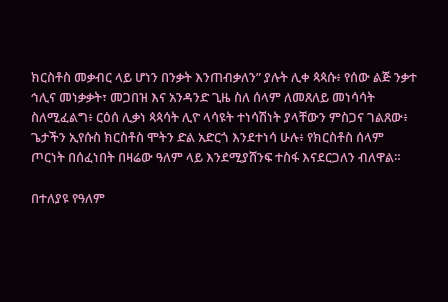ክርስቶስ መቃብር ላይ ሆነን በንቃት እንጠብቃለን” ያሉት ሊቀ ጳጳሱ፥ የሰው ልጅ ንቃተ ኅሊና መነቃቃት፣ መጋበዝ እና አንዳንድ ጊዜ ስለ ሰላም ለመጸለይ መነሳሳት ስለሚፈልግ፥ ርዕሰ ሊቃነ ጳጳሳት ሊዮ ላሳዩት ተነሳሽነት ያላቸውን ምስጋና ገልጸው፥ ጌታችን ኢየሱስ ክርስቶስ ሞትን ድል አድርጎ እንደተነሳ ሁሉ፥ የክርስቶስ ሰላም ጦርነት በሰፈነበት በዛሬው ዓለም ላይ እንደሚያሸንፍ ተስፋ እናደርጋለን ብለዋል።

በተለያዩ የዓለም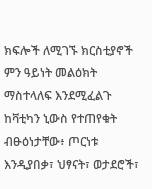ክፍሎች ለሚገኙ ክርስቲያኖች ምን ዓይነት መልዕክት ማስተላለፍ እንደሚፈልጉ ከቫቲካን ኒውስ የተጠየቁት ብፁዕነታቸው፥ ጦርነቱ እንዲያበቃ፣ ህፃናት፣ ወታደሮች፣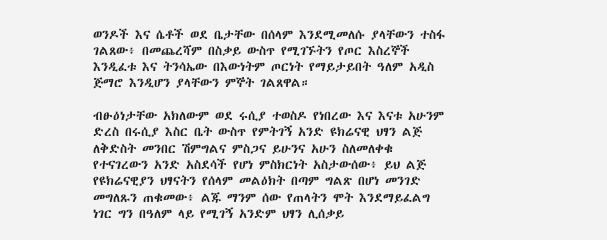ወንዶች እና ሴቶች ወደ ቤታቸው በሰላም እንደሚመለሱ ያላቸውን ተስፋ ገልጸው፥ በመጨረሻም በስቃይ ውስጥ የሚገኙትን የጦር እስረኞች እንዲፈቱ እና ትንሳኤው በእውነትም ጦርነት የማይታይበት ዓለም አዲስ ጅማሮ እንዲሆን ያላቸውን ምኞት ገልጸዋል።

ብፁዕነታቸው አክለውም ወደ ሩሲያ ተወስዶ የነበረው እና እናቱ አሁንም ድረስ በሩሲያ እስር ቤት ውስጥ የምትገኝ አንድ ዩክሬናዊ ህፃን ልጅ ለቅድስት መንበር ሽምግልና ምስጋና ይሁንና አሁን ስለመለቀቁ የተናገረውን አንድ አስደሳች የሆነ ምስክርነት አስታውሰው፥ ይህ ልጅ የዩክሬናዊያን ህፃናትን የሰላም መልዕክት በጣም ግልጽ በሆነ መንገድ መግለጹን ጠቁመው፥ ልጁ ማንም ሰው የጠላትን ሞት እንደማይፈልግ ነገር ግን በዓለም ላይ የሚገኝ አንድም ህፃን ሊሰቃይ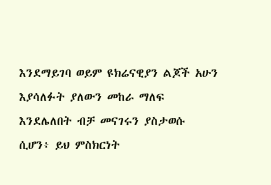እንደማይገባ ወይም ዩክሬናዊያን ልጆች አሁን እያሳለፉት ያለውን መከራ ማለፍ እንደሌለበት ብቻ መናገሩን ያስታወሱ ሲሆን፥ ይህ ምስክርነት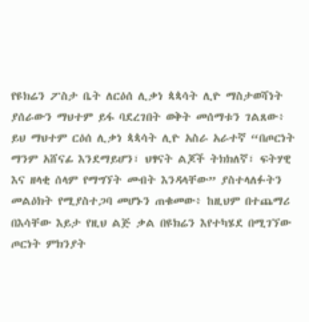የዩክሬን ፖስታ ቤት ለርዕሰ ሊቃነ ጳጳሳት ሊዮ ማስታወሻነት ያሰራውን ማህተም ይፋ ባደረገበት ወቅት መሰማቱን ገልጸው፥ ይህ ማህተም ርዕሰ ሊቃነ ጳጳሳት ሊዮ አስራ አራተኛ “በጦርነት ማንም አሸናፊ እንደማይሆን፣ ህፃናት ልጆች ትክክለኛ፣ ፍትሃዊ እና ዘላቂ ሰላም የማግኘት መብት እንዳላቸው” ያስተላለፉትን መልዕክት የሚያስተጋባ መሆኑን ጠቁመው፥ ከዚህም በተጨማሪ በእሳቸው እይታ የዚህ ልጅ ቃል በዩክሬን እየተካሄደ በሚገኘው ጦርነት ምክንያት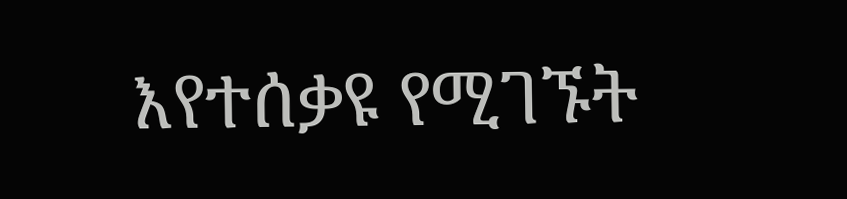እየተሰቃዩ የሚገኙት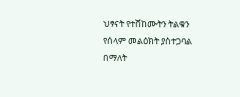ህፃናት የተሸከሙትን ትልቁን የሰላም መልዕክት ያስተጋባል በማለት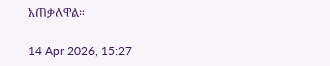አጠቃለዋል።

14 Apr 2026, 15:27